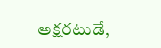అక్షరటుడే,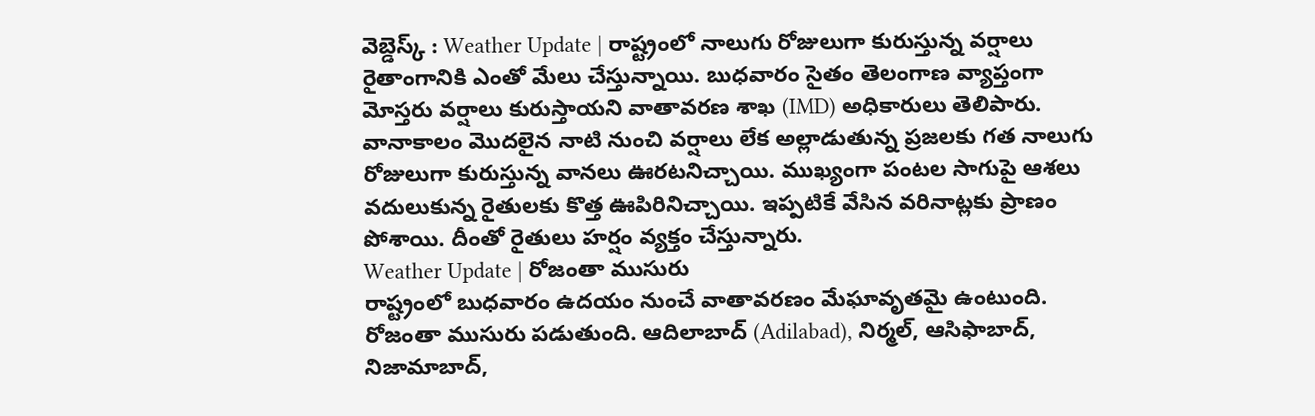వెబ్డెస్క్ : Weather Update | రాష్ట్రంలో నాలుగు రోజులుగా కురుస్తున్న వర్షాలు రైతాంగానికి ఎంతో మేలు చేస్తున్నాయి. బుధవారం సైతం తెలంగాణ వ్యాప్తంగా మోస్తరు వర్షాలు కురుస్తాయని వాతావరణ శాఖ (IMD) అధికారులు తెలిపారు.
వానాకాలం మొదలైన నాటి నుంచి వర్షాలు లేక అల్లాడుతున్న ప్రజలకు గత నాలుగు రోజులుగా కురుస్తున్న వానలు ఊరటనిచ్చాయి. ముఖ్యంగా పంటల సాగుపై ఆశలు వదులుకున్న రైతులకు కొత్త ఊపిరినిచ్చాయి. ఇప్పటికే వేసిన వరినాట్లకు ప్రాణం పోశాయి. దీంతో రైతులు హర్షం వ్యక్తం చేస్తున్నారు.
Weather Update | రోజంతా ముసురు
రాష్ట్రంలో బుధవారం ఉదయం నుంచే వాతావరణం మేఘావృతమై ఉంటుంది. రోజంతా ముసురు పడుతుంది. ఆదిలాబాద్ (Adilabad), నిర్మల్, ఆసిఫాబాద్, నిజామాబాద్,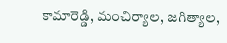కామారెడ్డి, మంచిర్యాల, జగిత్యాల,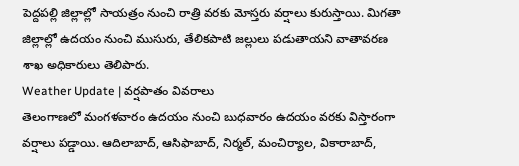పెద్దపల్లి జిల్లాల్లో సాయత్రం నుంచి రాత్రి వరకు మోస్తరు వర్షాలు కురుస్తాయి. మిగతా జిల్లాల్లో ఉదయం నుంచి ముసురు, తేలికపాటి జల్లులు పడుతాయని వాతావరణ శాఖ అధికారులు తెలిపారు.
Weather Update | వర్షపాతం వివరాలు
తెలంగాణలో మంగళవారం ఉదయం నుంచి బుధవారం ఉదయం వరకు విస్తారంగా వర్షాలు పడ్డాయి. ఆదిలాబాద్, ఆసిఫాబాద్, నిర్మల్, మంచిర్యాల, వికారాబాద్,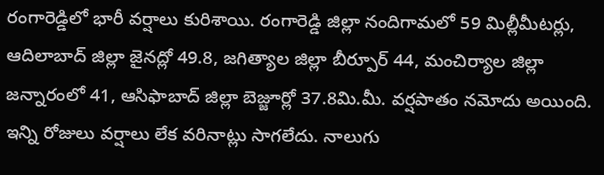రంగారెడ్డిలో భారీ వర్షాలు కురిశాయి. రంగారెడ్డి జిల్లా నందిగామలో 59 మిల్లీమీటర్లు, ఆదిలాబాద్ జిల్లా జైనద్లో 49.8, జగిత్యాల జిల్లా బీర్పూర్ 44, మంచిర్యాల జిల్లా జన్నారంలో 41, ఆసిఫాబాద్ జిల్లా బెజ్జూర్లో 37.8మి.మీ. వర్షపాతం నమోదు అయింది. ఇన్ని రోజులు వర్షాలు లేక వరినాట్లు సాగలేదు. నాలుగు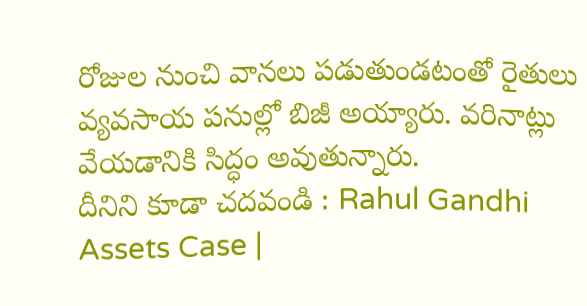రోజుల నుంచి వానలు పడుతుండటంతో రైతులు వ్యవసాయ పనుల్లో బిజీ అయ్యారు. వరినాట్లు వేయడానికి సిద్ధం అవుతున్నారు.
దీనిని కూడా చదవండి : Rahul Gandhi Assets Case |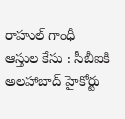రాహుల్ గాంధీ ఆస్తుల కేసు : సీబీఐకి అలహాబాద్ హైకోర్టు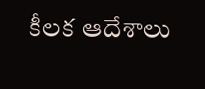కీలక ఆదేశాలు